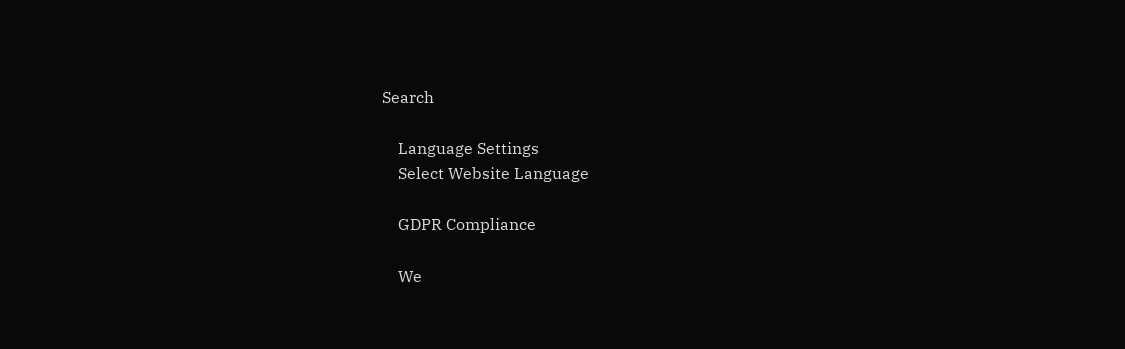Search

    Language Settings
    Select Website Language

    GDPR Compliance

    We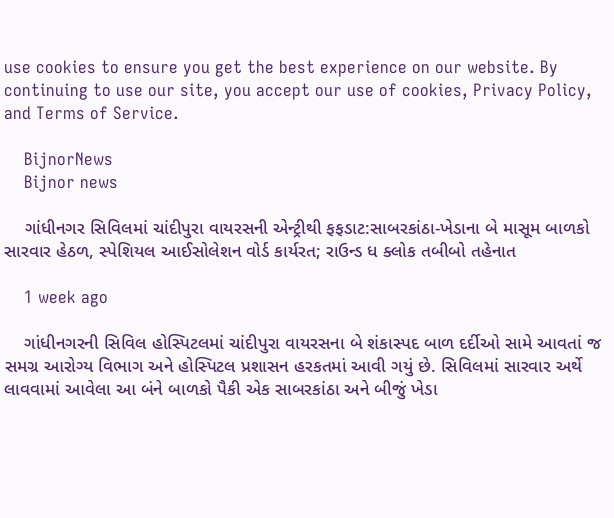use cookies to ensure you get the best experience on our website. By continuing to use our site, you accept our use of cookies, Privacy Policy, and Terms of Service.

    BijnorNews
    Bijnor news

    ગાંધીનગર સિવિલમાં ચાંદીપુરા વાયરસની એન્ટ્રીથી ફફડાટ:સાબરકાંઠા-ખેડાના બે માસૂમ બાળકો સારવાર હેઠળ, સ્પેશિયલ આઈસોલેશન વોર્ડ કાર્યરત; રાઉન્ડ ધ ક્લોક તબીબો તહેનાત

    1 week ago

    ગાંધીનગરની સિવિલ હોસ્પિટલમાં ચાંદીપુરા વાયરસના બે શંકાસ્પદ બાળ દર્દીઓ સામે આવતાં જ સમગ્ર આરોગ્ય વિભાગ અને હોસ્પિટલ પ્રશાસન હરકતમાં આવી ગયું છે. સિવિલમાં સારવાર અર્થે લાવવામાં આવેલા આ બંને બાળકો પૈકી એક સાબરકાંઠા અને બીજું ખેડા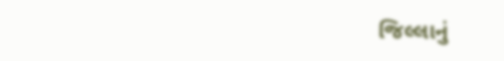જિલ્લાનું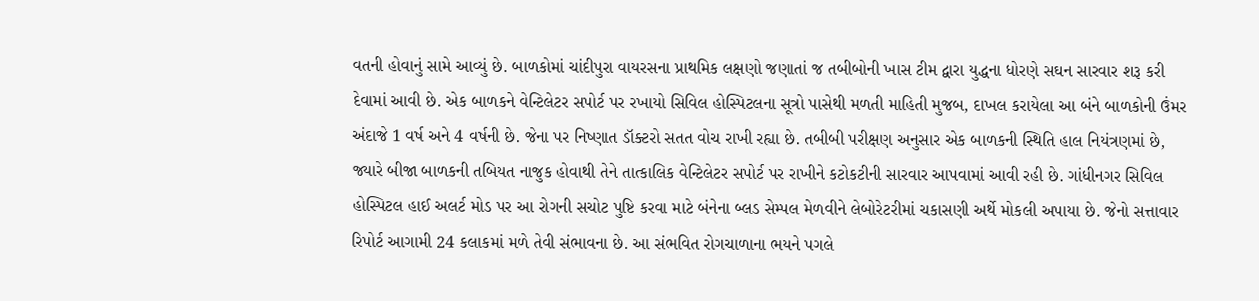વતની હોવાનું સામે આવ્યું છે. બાળકોમાં ચાંદીપુરા વાયરસના પ્રાથમિક લક્ષણો જણાતાં જ તબીબોની ખાસ ટીમ દ્વારા યુદ્ધના ધોરણે સઘન સારવાર શરૂ કરી દેવામાં આવી છે. એક બાળકને વેન્ટિલેટર સપોર્ટ પર રખાયો સિવિલ હોસ્પિટલના સૂત્રો પાસેથી મળતી માહિતી મુજબ, દાખલ કરાયેલા આ બંને બાળકોની ઉંમર અંદાજે 1 વર્ષ અને 4 વર્ષની છે. જેના પર નિષ્ણાત ડૉક્ટરો સતત વોચ રાખી રહ્યા છે. તબીબી પરીક્ષણ અનુસાર એક બાળકની સ્થિતિ હાલ નિયંત્રણમાં છે, જ્યારે બીજા બાળકની તબિયત નાજુક હોવાથી તેને તાત્કાલિક વેન્ટિલેટર સપોર્ટ પર રાખીને કટોકટીની સારવાર આપવામાં આવી રહી છે. ગાંધીનગર સિવિલ હોસ્પિટલ હાઈ અલર્ટ મોડ પર આ રોગની સચોટ પુષ્ટિ કરવા માટે બંનેના બ્લડ સેમ્પલ મેળવીને લેબોરેટરીમાં ચકાસણી અર્થે મોકલી અપાયા છે. જેનો સત્તાવાર રિપોર્ટ આગામી 24 કલાકમાં મળે તેવી સંભાવના છે. આ સંભવિત રોગચાળાના ભયને પગલે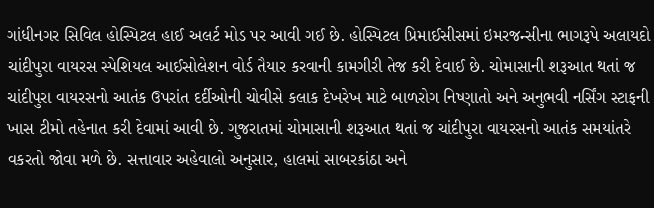ગાંધીનગર સિવિલ હોસ્પિટલ હાઈ અલર્ટ મોડ પર આવી ગઈ છે. હોસ્પિટલ પ્રિમાઈસીસમાં ઇમરજન્સીના ભાગરૂપે અલાયદો ચાંદીપુરા વાયરસ સ્પેશિયલ આઈસોલેશન વોર્ડ તૈયાર કરવાની કામગીરી તેજ કરી દેવાઈ છે. ચોમાસાની શરૂઆત થતાં જ ચાંદીપુરા વાયરસનો આતંક ઉપરાંત દર્દીઓની ચોવીસે કલાક દેખરેખ માટે બાળરોગ નિષ્ણાતો અને અનુભવી નર્સિંગ સ્ટાફની ખાસ ટીમો તહેનાત કરી દેવામાં આવી છે. ગુજરાતમાં ચોમાસાની શરૂઆત થતાં જ ચાંદીપુરા વાયરસનો આતંક સમયાંતરે વકરતો જોવા મળે છે. સત્તાવાર અહેવાલો અનુસાર, હાલમાં સાબરકાંઠા અને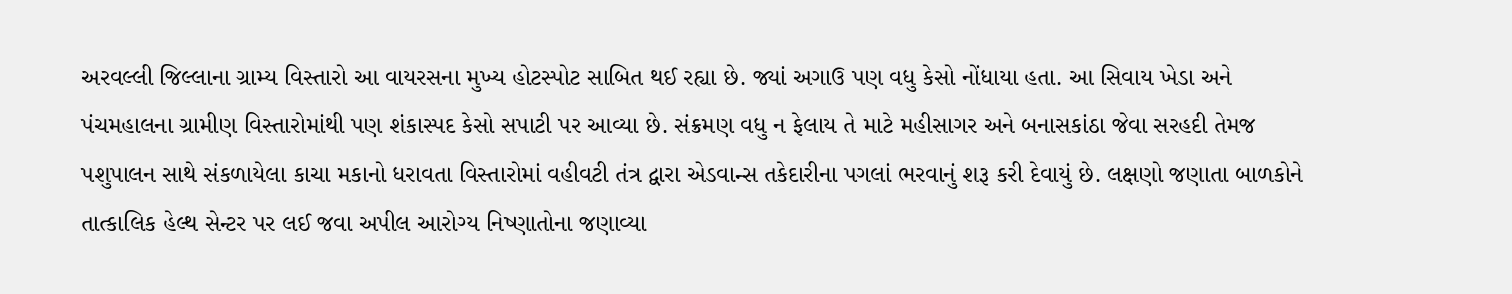અરવલ્લી જિલ્લાના ગ્રામ્ય વિસ્તારો આ વાયરસના મુખ્ય હોટસ્પોટ સાબિત થઈ રહ્યા છે. જ્યાં અગાઉ પણ વધુ કેસો નોંધાયા હતા. આ સિવાય ખેડા અને પંચમહાલના ગ્રામીણ વિસ્તારોમાંથી પણ શંકાસ્પદ કેસો સપાટી પર આવ્યા છે. સંક્રમણ વધુ ન ફેલાય તે માટે મહીસાગર અને બનાસકાંઠા જેવા સરહદી તેમજ પશુપાલન સાથે સંકળાયેલા કાચા મકાનો ધરાવતા વિસ્તારોમાં વહીવટી તંત્ર દ્વારા એડવાન્સ તકેદારીના પગલાં ભરવાનું શરૂ કરી દેવાયું છે. લક્ષણો જણાતા બાળકોને તાત્કાલિક હેલ્થ સેન્ટર પર લઈ જવા અપીલ આરોગ્ય નિષ્ણાતોના જણાવ્યા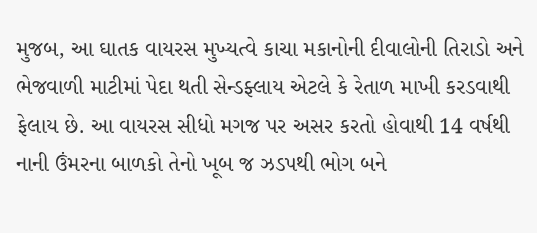મુજબ, આ ઘાતક વાયરસ મુખ્યત્વે કાચા મકાનોની દીવાલોની તિરાડો અને ભેજવાળી માટીમાં પેદા થતી સેન્ડફ્લાય એટલે કે રેતાળ માખી કરડવાથી ફેલાય છે. આ વાયરસ સીધો મગજ પર અસર કરતો હોવાથી 14 વર્ષથી નાની ઉંમરના બાળકો તેનો ખૂબ જ ઝડપથી ભોગ બને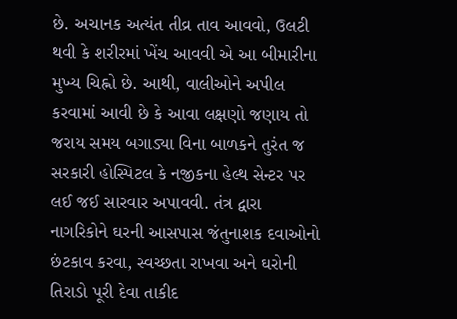છે. અચાનક અત્યંત તીવ્ર તાવ આવવો, ઉલટી થવી કે શરીરમાં ખેંચ આવવી એ આ બીમારીના મુખ્ય ચિહ્નો છે. આથી, વાલીઓને અપીલ કરવામાં આવી છે કે આવા લક્ષણો જણાય તો જરાય સમય બગાડ્યા વિના બાળકને તુરંત જ સરકારી હોસ્પિટલ કે નજીકના હેલ્થ સેન્ટર પર લઈ જઈ સારવાર અપાવવી. તંત્ર દ્વારા નાગરિકોને ઘરની આસપાસ જંતુનાશક દવાઓનો છંટકાવ કરવા, સ્વચ્છતા રાખવા અને ઘરોની તિરાડો પૂરી દેવા તાકીદ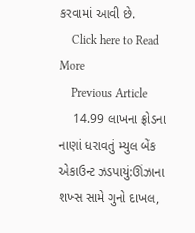કરવામાં આવી છે.
    Click here to Read More
    Previous Article
    14.99 લાખના ફ્રોડના નાણાં ધરાવતું મ્યુલ બેંક એકાઉન્ટ ઝડપાયું:ઊંઝાના શખ્સ સામે ગુનો દાખલ,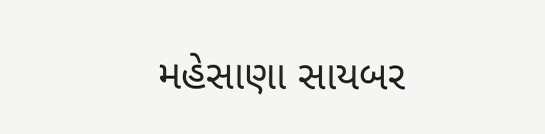મહેસાણા સાયબર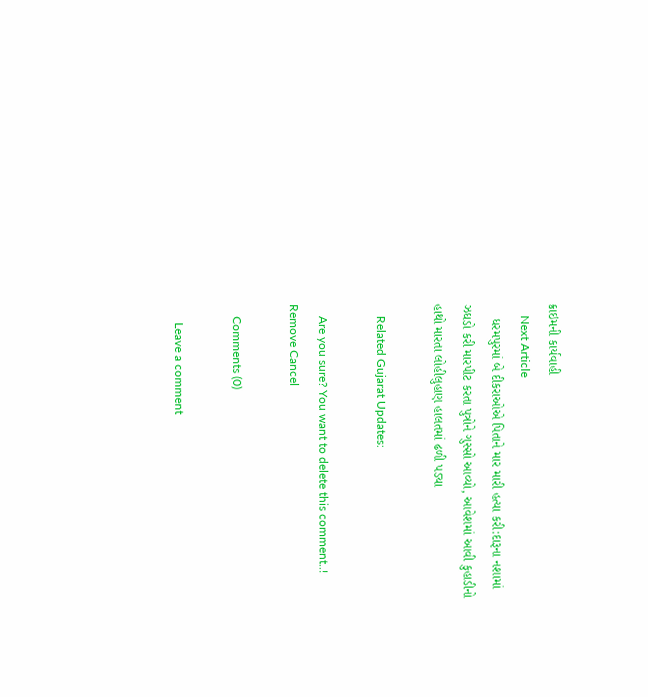ક્રાઇમની કાર્યવાહી
    Next Article
    ધરમપુરમાં બે દીકરાઓએ પિતાને માર મારી હત્યા કરી:દારૂના નશામાં ઝઘડો કરી મારપીટ કરતા પુત્રોને ગુસ્સો આવ્યો, આવેશમાં આવી કુહાડીનો હાથો મારતા લોહીલુહાણ હાલતમાં ઢળી પડ્યા

    Related Gujarat Updates:

    Are you sure? You want to delete this comment..! Remove Cancel

    Comments (0)

      Leave a comment